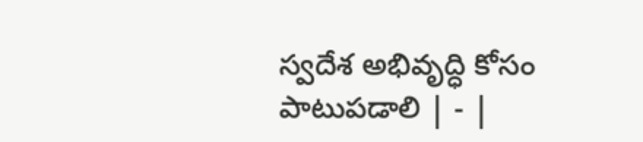స్వదేశ అభివృద్ధి కోసం పాటుపడాలి | - |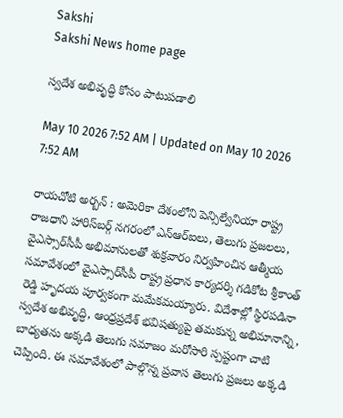Sakshi
Sakshi News home page

స్వదేశ అభివృద్ధి కోసం పాటుపడాలి

May 10 2026 7:52 AM | Updated on May 10 2026 7:52 AM

రాయచోటి అర్బన్‌ : అమెరికా దేశంలోని పెన్సిల్వేనియా రాష్ట్ర రాజధాని హారిస్‌బర్గ్‌ నగరంలో ఎన్‌ఆర్‌ఐలు, తెలుగు ప్రజలలు, వైఎస్సార్‌సీపీ అభిమానులతో శుక్రవారం నిర్వహించిన ఆత్మీయ సమావేశంలో వైఎస్సార్‌సీపీ రాష్ట్ర ప్రధాన కార్యదర్శి గడికోట శ్రీకాంత్‌ రెడ్డి హృదయ పూర్వకంగా మమేకమయ్యారు. విదేశాల్లో స్థిరపడినా స్వదేశ అభివృద్ధి, ఆంధ్రప్రదేశ్‌ భవిషత్యుపై తమకున్న అభిమానాన్ని, బాధ్యతను అక్కడి తెలుగు సమాజం మరోసారి స్పష్టంగా చాటి చెప్పింది. ఈ సమావేశంలో పాల్గొన్న ప్రవాస తెలుగు ప్రజలు అక్కడి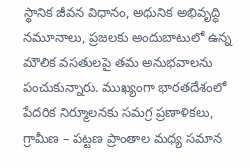స్థానిక జీవన విధానం, అధునిక అభివృద్ధి నమూనాలు, ప్రజలకు అందుబాటులో ఉన్న మౌలిక వసతులపై తమ అనుభవాలను పంచుకున్నారు. ముఖ్యంగా భారతదేశంలో పేదరిక నిర్మూలనకు సమగ్ర ప్రణాళికలు, గ్రామీణ – పట్టణ ప్రాంతాల మధ్య సమాన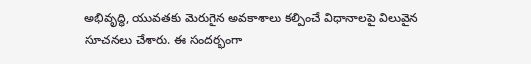అభివృద్ధి, యువతకు మెరుగైన అవకాశాలు కల్పించే విధానాలపై విలువైన సూచనలు చేశారు. ఈ సందర్భంగా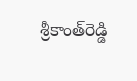శ్రీకాంత్‌రెడ్డి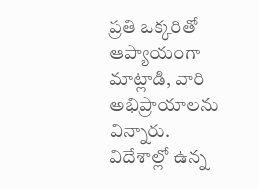ప్రతి ఒక్కరితో ఆప్యాయంగా మాట్లాడి, వారి అభిప్రాయాలను విన్నారు. విదేశాల్లో ఉన్న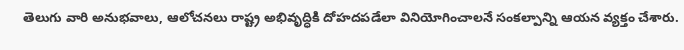తెలుగు వారి అనుభవాలు, ఆలోచనలు రాష్ట్ర అభివృద్ధికి దోహదపడేలా వినియోగించాలనే సంకల్పాన్ని ఆయన వ్యక్తం చేశారు.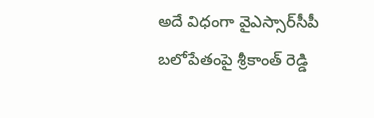అదే విధంగా వైఎస్సార్‌సీపీ బలోపేతంపై శ్రీకాంత్‌ రెడ్డి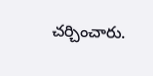చర్చించారు.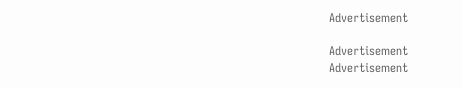Advertisement

Advertisement
Advertisement